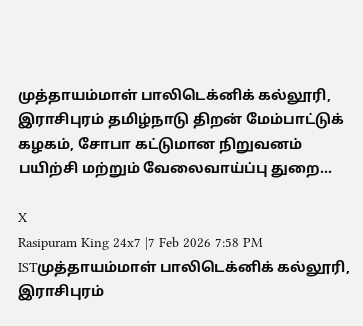முத்தாயம்மாள் பாலிடெக்னிக் கல்லூரி, இராசிபுரம் தமிழ்நாடு திறன் மேம்பாட்டுக் கழகம், சோபா கட்டுமான நிறுவனம் பயிற்சி மற்றும் வேலைவாய்ப்பு துறை...

X
Rasipuram King 24x7 |7 Feb 2026 7:58 PM ISTமுத்தாயம்மாள் பாலிடெக்னிக் கல்லூரி, இராசிபுரம்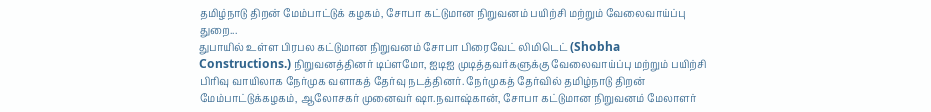தமிழ்நாடு திறன் மேம்பாட்டுக் கழகம், சோபா கட்டுமான நிறுவனம் பயிற்சி மற்றும் வேலைவாய்ப்பு துறை...
துபாயில் உள்ள பிரபல கட்டுமான நிறுவனம் சோபா பிரைவேட் லிமிடெட் (Shobha Constructions.) நிறுவனத்தினர் டிப்ளமோ, ஐடிஐ முடித்தவர்களுக்கு வேலைவாய்ப்பு மற்றும் பயிற்சி பிரிவு வாயிலாக நேர்முக வளாகத் தேர்வு நடத்தினர். நேர்முகத் தேர்வில் தமிழ்நாடு திறன் மேம்பாட்டுக்கழகம், ஆலோசகர் முனைவர் ஷா.நவாஷ்கான், சோபா கட்டுமான நிறுவனம் மேலாளர்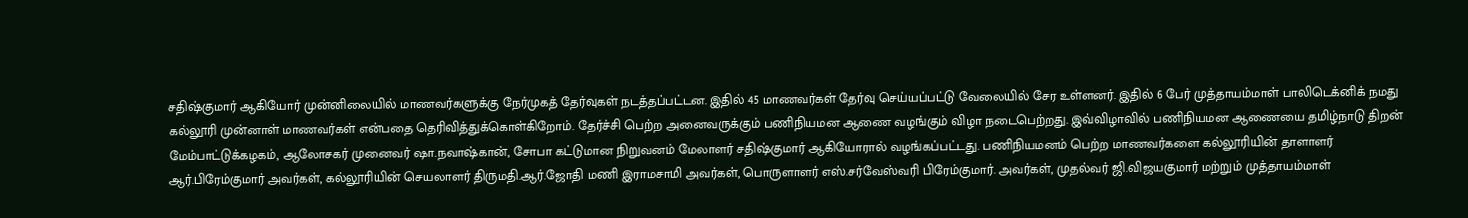சதிஷ்குமார் ஆகியோர் முன்னிலையில் மாணவர்களுக்கு நேர்முகத் தேர்வுகள் நடத்தப்பட்டன. இதில் 45 மாணவர்கள் தேர்வு செய்யப்பட்டு வேலையில் சேர உள்ளனர். இதில் 6 பேர் முத்தாயம்மாள் பாலிடெக்னிக் நமது கல்லூரி முன்னாள் மாணவர்கள் என்பதை தெரிவித்துக்கொள்கிறோம். தேர்ச்சி பெற்ற அனைவருக்கும் பணிநியமன ஆணை வழங்கும் விழா நடைபெற்றது. இவ்விழாவில் பணிநியமன ஆணையை தமிழ்நாடு திறன் மேம்பாட்டுக்கழகம், ஆலோசகர் முனைவர் ஷா.நவாஷ்கான், சோபா கட்டுமான நிறுவனம் மேலாளர் சதிஷ்குமார் ஆகியோரால் வழங்கப்பட்டது. பணிநியமனம் பெற்ற மாணவர்களை கல்லூரியின் தாளாளர் ஆர்.பிரேம்குமார் அவர்கள், கல்லூரியின் செயலாளர் திருமதி.ஆர்.ஜோதி மணி இராமசாமி அவர்கள், பொருளாளர் எஸ்.சர்வேஸ்வரி பிரேம்குமார். அவர்கள், முதல்வர் ஜி.விஜயகுமார் மற்றும் முத்தாயம்மாள்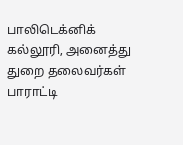பாலிடெக்னிக் கல்லூரி, அனைத்து துறை தலைவர்கள் பாராட்டி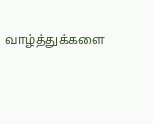வாழ்த்துக்களை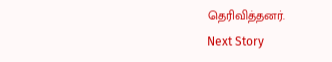தெரிவித்தனர்.
Next Story